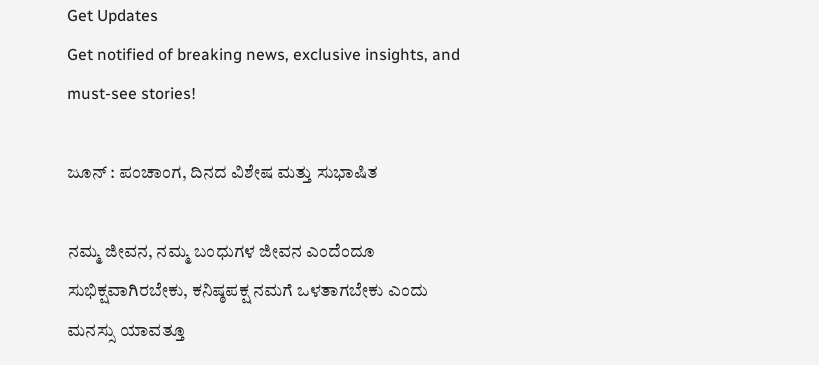Get Updates
Get notified of breaking news, exclusive insights, and must-see stories!

ಜೂನ್ : ಪಂಚಾಂಗ, ದಿನದ ವಿಶೇಷ ಮತ್ತು ಸುಭಾಷಿತ

ನಮ್ಮ ಜೀವನ, ನಮ್ಮ ಬಂಧುಗಳ ಜೀವನ ಎಂದೆಂದೂ ಸುಭಿಕ್ಷವಾಗಿರಬೇಕು, ಕನಿಷ್ಠಪಕ್ಷ ನಮಗೆ ಒಳತಾಗಬೇಕು ಎಂದು ಮನಸ್ಸು ಯಾವತ್ತೂ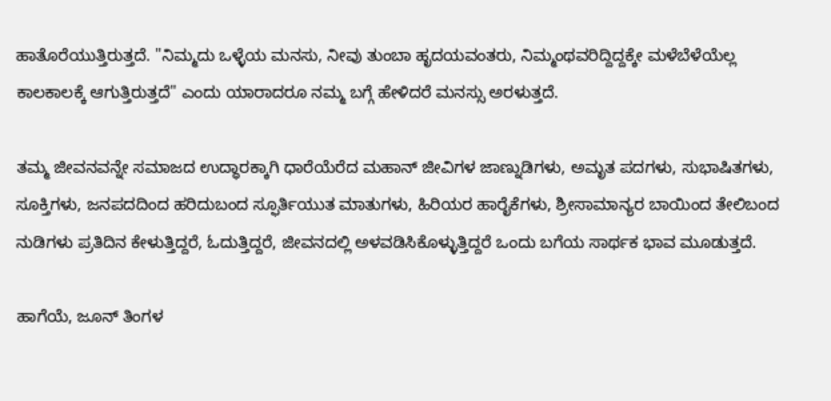ಹಾತೊರೆಯುತ್ತಿರುತ್ತದೆ. "ನಿಮ್ಮದು ಒಳ್ಳೆಯ ಮನಸು, ನೀವು ತುಂಬಾ ಹೃದಯವಂತರು, ನಿಮ್ಮಂಥವರಿದ್ದಿದ್ದಕ್ಕೇ ಮಳೆಬೆಳೆಯೆಲ್ಲ ಕಾಲಕಾಲಕ್ಕೆ ಆಗುತ್ತಿರುತ್ತದೆ" ಎಂದು ಯಾರಾದರೂ ನಮ್ಮ ಬಗ್ಗೆ ಹೇಳಿದರೆ ಮನಸ್ಸು ಅರಳುತ್ತದೆ.

ತಮ್ಮ ಜೀವನವನ್ನೇ ಸಮಾಜದ ಉದ್ಧಾರಕ್ಕಾಗಿ ಧಾರೆಯೆರೆದ ಮಹಾನ್ ಜೀವಿಗಳ ಜಾಣ್ನುಡಿಗಳು, ಅಮೃತ ಪದಗಳು, ಸುಭಾಷಿತಗಳು, ಸೂಕ್ತಿಗಳು, ಜನಪದದಿಂದ ಹರಿದುಬಂದ ಸ್ಫೂರ್ತಿಯುತ ಮಾತುಗಳು, ಹಿರಿಯರ ಹಾರೈಕೆಗಳು, ಶ್ರೀಸಾಮಾನ್ಯರ ಬಾಯಿಂದ ತೇಲಿಬಂದ ನುಡಿಗಳು ಪ್ರತಿದಿನ ಕೇಳುತ್ತಿದ್ದರೆ, ಓದುತ್ತಿದ್ದರೆ, ಜೀವನದಲ್ಲಿ ಅಳವಡಿಸಿಕೊಳ್ಳುತ್ತಿದ್ದರೆ ಒಂದು ಬಗೆಯ ಸಾರ್ಥಕ ಭಾವ ಮೂಡುತ್ತದೆ.

ಹಾಗೆಯೆ, ಜೂನ್ ತಿಂಗಳ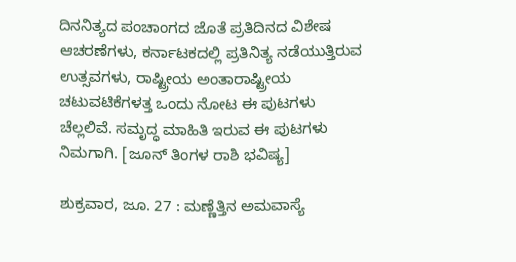ದಿನನಿತ್ಯದ ಪಂಚಾಂಗದ ಜೊತೆ ಪ್ರತಿದಿನದ ವಿಶೇಷ ಆಚರಣೆಗಳು, ಕರ್ನಾಟಕದಲ್ಲಿ ಪ್ರತಿನಿತ್ಯ ನಡೆಯುತ್ತಿರುವ ಉತ್ಸವಗಳು, ರಾಷ್ಟ್ರೀಯ ಅಂತಾರಾಷ್ಟ್ರೀಯ ಚಟುವಟಿಕೆಗಳತ್ತ ಒಂದು ನೋಟ ಈ ಪುಟಗಳು ಚೆಲ್ಲಲಿವೆ. ಸಮೃದ್ಧ ಮಾಹಿತಿ ಇರುವ ಈ ಪುಟಗಳು ನಿಮಗಾಗಿ. [ಜೂನ್ ತಿಂಗಳ ರಾಶಿ ಭವಿಷ್ಯ]

ಶುಕ್ರವಾರ, ಜೂ. 27 : ಮಣ್ಣೆತ್ತಿನ ಅಮವಾಸ್ಯೆ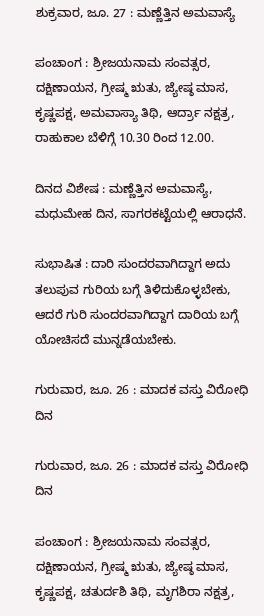ಶುಕ್ರವಾರ, ಜೂ. 27 : ಮಣ್ಣೆತ್ತಿನ ಅಮವಾಸ್ಯೆ

ಪಂಚಾಂಗ : ಶ್ರೀಜಯನಾಮ ಸಂವತ್ಸರ, ದಕ್ಷಿಣಾಯನ, ಗ್ರೀಷ್ಮ ಋತು, ಜ್ಯೇಷ್ಠ ಮಾಸ, ಕೃಷ್ಣಪಕ್ಷ, ಅಮವಾಸ್ಯಾ ತಿಥಿ, ಆರ್ದ್ರಾ ನಕ್ಷತ್ರ, ರಾಹುಕಾಲ ಬೆಳಿಗ್ಗೆ 10.30 ರಿಂದ 12.00.

ದಿನದ ವಿಶೇಷ : ಮಣ್ಣೆತ್ತಿನ ಅಮವಾಸ್ಯೆ, ಮಧುಮೇಹ ದಿನ, ಸಾಗರಕಟ್ಟೆಯಲ್ಲಿ ಆರಾಧನೆ.

ಸುಭಾಷಿತ : ದಾರಿ ಸುಂದರವಾಗಿದ್ದಾಗ ಅದು ತಲುಪುವ ಗುರಿಯ ಬಗ್ಗೆ ತಿಳಿದುಕೊಳ್ಳಬೇಕು, ಆದರೆ ಗುರಿ ಸುಂದರವಾಗಿದ್ದಾಗ ದಾರಿಯ ಬಗ್ಗೆ ಯೋಚಿಸದೆ ಮುನ್ನಡೆಯಬೇಕು.

ಗುರುವಾರ, ಜೂ. 26 : ಮಾದಕ ವಸ್ತು ವಿರೋಧಿ ದಿನ

ಗುರುವಾರ, ಜೂ. 26 : ಮಾದಕ ವಸ್ತು ವಿರೋಧಿ ದಿನ

ಪಂಚಾಂಗ : ಶ್ರೀಜಯನಾಮ ಸಂವತ್ಸರ, ದಕ್ಷಿಣಾಯನ, ಗ್ರೀಷ್ಮ ಋತು, ಜ್ಯೇಷ್ಠ ಮಾಸ, ಕೃಷ್ಣಪಕ್ಷ, ಚತುರ್ದಶಿ ತಿಥಿ, ಮೃಗಶಿರಾ ನಕ್ಷತ್ರ,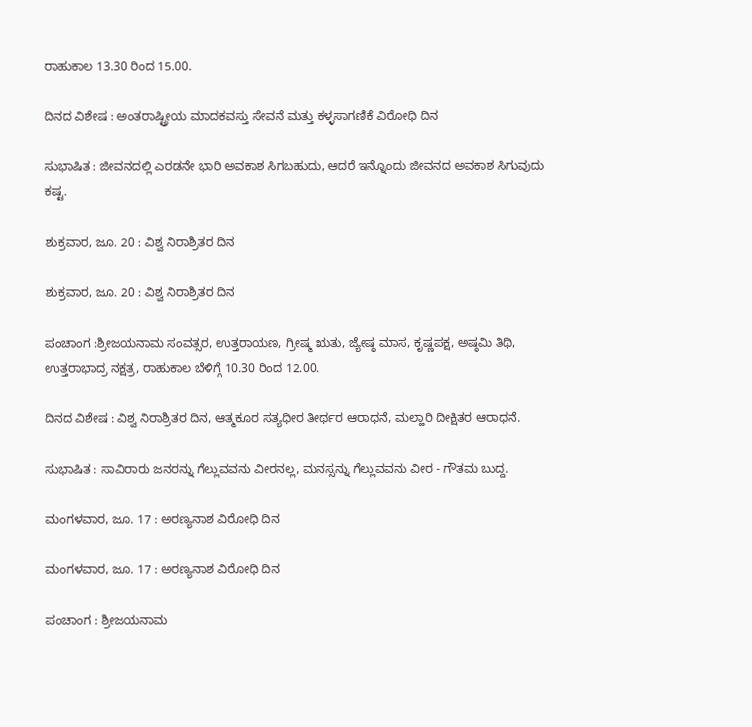ರಾಹುಕಾಲ 13.30 ರಿಂದ 15.00.

ದಿನದ ವಿಶೇಷ : ಅಂತರಾಷ್ಟ್ರೀಯ ಮಾದಕವಸ್ತು ಸೇವನೆ ಮತ್ತು ಕಳ್ಳಸಾಗಣಿಕೆ ವಿರೋಧಿ ದಿನ

ಸುಭಾಷಿತ : ಜೀವನದಲ್ಲಿ ಎರಡನೇ ಭಾರಿ ಅವಕಾಶ ಸಿಗಬಹುದು, ಆದರೆ ಇನ್ನೊಂದು ಜೀವನದ ಅವಕಾಶ ಸಿಗುವುದು ಕಷ್ಟ.

ಶುಕ್ರವಾರ, ಜೂ. 20 : ವಿಶ್ವ ನಿರಾಶ್ರಿತರ ದಿನ

ಶುಕ್ರವಾರ, ಜೂ. 20 : ವಿಶ್ವ ನಿರಾಶ್ರಿತರ ದಿನ

ಪಂಚಾಂಗ :ಶ್ರೀಜಯನಾಮ ಸಂವತ್ಸರ, ಉತ್ತರಾಯಣ, ಗ್ರೀಷ್ಮ ಋತು, ಜ್ಯೇಷ್ಠ ಮಾಸ, ಕೃಷ್ಣಪಕ್ಷ, ಅಷ್ಠಮಿ ತಿಥಿ, ಉತ್ತರಾಭಾದ್ರ ನಕ್ಷತ್ರ, ರಾಹುಕಾಲ ಬೆಳಿಗ್ಗೆ 10.30 ರಿಂದ 12.00.

ದಿನದ ವಿಶೇಷ : ವಿಶ್ವ ನಿರಾಶ್ರಿತರ ದಿನ, ಆತ್ಮಕೂರ ಸತ್ಯಧೀರ ತೀರ್ಥರ ಆರಾಧನೆ, ಮಲ್ಹಾರಿ ದೀಕ್ಷಿತರ ಆರಾಧನೆ.

ಸುಭಾಷಿತ : ಸಾವಿರಾರು ಜನರನ್ನು ಗೆಲ್ಲುವವನು ವೀರನಲ್ಲ, ಮನಸ್ಸನ್ನು ಗೆಲ್ಲುವವನು ವೀರ - ಗೌತಮ ಬುದ್ದ.

ಮಂಗಳವಾರ, ಜೂ. 17 : ಅರಣ್ಯನಾಶ ವಿರೋಧಿ ದಿನ

ಮಂಗಳವಾರ, ಜೂ. 17 : ಅರಣ್ಯನಾಶ ವಿರೋಧಿ ದಿನ

ಪಂಚಾಂಗ : ಶ್ರೀಜಯನಾಮ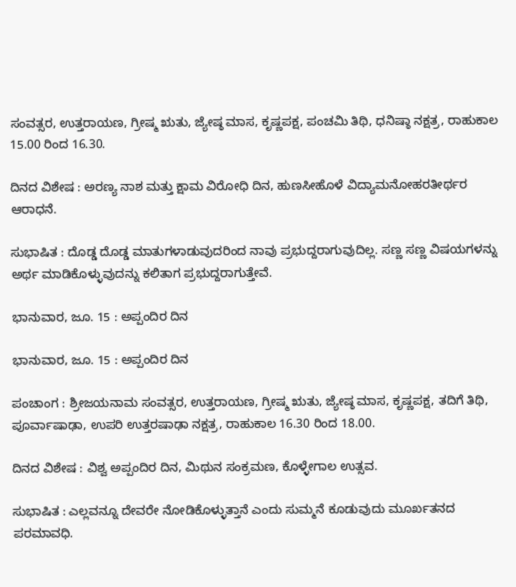ಸಂವತ್ಸರ, ಉತ್ತರಾಯಣ, ಗ್ರೀಷ್ಮ ಋತು, ಜ್ಯೇಷ್ಠ ಮಾಸ, ಕೃಷ್ಣಪಕ್ಷ, ಪಂಚಮಿ ತಿಥಿ, ಧನಿಷ್ಠಾ ನಕ್ಷತ್ರ, ರಾಹುಕಾಲ 15.00 ರಿಂದ 16.30.

ದಿನದ ವಿಶೇಷ : ಅರಣ್ಯ ನಾಶ ಮತ್ತು ಕ್ಷಾಮ ವಿರೋಧಿ ದಿನ, ಹುಣಸೀಹೊಳೆ ವಿದ್ಯಾಮನೋಹರತೀರ್ಥರ ಆರಾಧನೆ.

ಸುಭಾಷಿತ : ದೊಡ್ಡ ದೊಡ್ಡ ಮಾತುಗಳಾಡುವುದರಿಂದ ನಾವು ಪ್ರಭುದ್ದರಾಗುವುದಿಲ್ಲ. ಸಣ್ಣ ಸಣ್ಣ ವಿಷಯಗಳನ್ನು ಅರ್ಥ ಮಾಡಿಕೊಳ್ಳುವುದನ್ನು ಕಲಿತಾಗ ಪ್ರಭುದ್ದರಾಗುತ್ತೇವೆ.

ಭಾನುವಾರ, ಜೂ. 15 : ಅಪ್ಪಂದಿರ ದಿನ

ಭಾನುವಾರ, ಜೂ. 15 : ಅಪ್ಪಂದಿರ ದಿನ

ಪಂಚಾಂಗ : ಶ್ರೀಜಯನಾಮ ಸಂವತ್ಸರ, ಉತ್ತರಾಯಣ, ಗ್ರೀಷ್ಮ ಋತು, ಜ್ಯೇಷ್ಠ ಮಾಸ, ಕೃಷ್ಣಪಕ್ಷ, ತದಿಗೆ ತಿಥಿ, ಪೂರ್ವಾಷಾಢಾ, ಉಪರಿ ಉತ್ತರಷಾಢಾ ನಕ್ಷತ್ರ, ರಾಹುಕಾಲ 16.30 ರಿಂದ 18.00.

ದಿನದ ವಿಶೇಷ : ವಿಶ್ವ ಅಪ್ಪಂದಿರ ದಿನ, ಮಿಥುನ ಸಂಕ್ರಮಣ, ಕೊಳ್ಳೇಗಾಲ ಉತ್ಸವ.

ಸುಭಾಷಿತ : ಎಲ್ಲವನ್ನೂ ದೇವರೇ ನೋಡಿಕೊಳ್ಳುತ್ತಾನೆ ಎಂದು ಸುಮ್ಮನೆ ಕೂಡುವುದು ಮೂರ್ಖತನದ ಪರಮಾವಧಿ.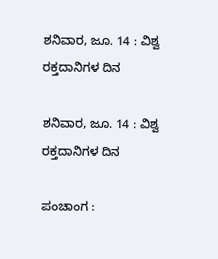ಶನಿವಾರ, ಜೂ. 14 : ವಿಶ್ವ ರಕ್ತದಾನಿಗಳ ದಿನ

ಶನಿವಾರ, ಜೂ. 14 : ವಿಶ್ವ ರಕ್ತದಾನಿಗಳ ದಿನ

ಪಂಚಾಂಗ :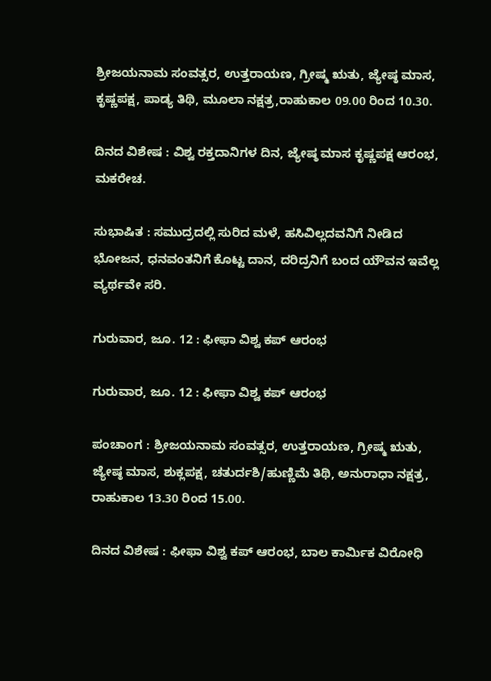ಶ್ರೀಜಯನಾಮ ಸಂವತ್ಸರ, ಉತ್ತರಾಯಣ, ಗ್ರೀಷ್ಮ ಋತು, ಜ್ಯೇಷ್ಠ ಮಾಸ, ಕೃಷ್ಣಪಕ್ಷ, ಪಾಡ್ಯ ತಿಥಿ, ಮೂಲಾ ನಕ್ಷತ್ರ,ರಾಹುಕಾಲ 09.00 ರಿಂದ 10.30.

ದಿನದ ವಿಶೇಷ : ವಿಶ್ವ ರಕ್ತದಾನಿಗಳ ದಿನ, ಜ್ಯೇಷ್ಠ ಮಾಸ ಕೃಷ್ಣಪಕ್ಷ ಆರಂಭ, ಮಕರೇಚ.

ಸುಭಾಷಿತ : ಸಮುದ್ರದಲ್ಲಿ ಸುರಿದ ಮಳೆ, ಹಸಿವಿಲ್ಲದವನಿಗೆ ನೀಡಿದ ಭೋಜನ, ಧನವಂತನಿಗೆ ಕೊಟ್ಟ ದಾನ, ದರಿದ್ರನಿಗೆ ಬಂದ ಯೌವನ ಇವೆಲ್ಲ ವ್ಯರ್ಥವೇ ಸರಿ.

ಗುರುವಾರ, ಜೂ. 12 : ಫೀಫಾ ವಿಶ್ವ ಕಪ್ ಆರಂಭ

ಗುರುವಾರ, ಜೂ. 12 : ಫೀಫಾ ವಿಶ್ವ ಕಪ್ ಆರಂಭ

ಪಂಚಾಂಗ : ಶ್ರೀಜಯನಾಮ ಸಂವತ್ಸರ, ಉತ್ತರಾಯಣ, ಗ್ರೀಷ್ಮ ಋತು, ಜ್ಯೇಷ್ಠ ಮಾಸ, ಶುಕ್ಲಪಕ್ಷ, ಚತುರ್ದಶಿ/ಹುಣ್ಣಿಮೆ ತಿಥಿ, ಅನುರಾಧಾ ನಕ್ಷತ್ರ, ರಾಹುಕಾಲ 13.30 ರಿಂದ 15.00.

ದಿನದ ವಿಶೇಷ : ಫೀಫಾ ವಿಶ್ವ ಕಪ್ ಆರಂಭ, ಬಾಲ ಕಾರ್ಮಿಕ ವಿರೋಧಿ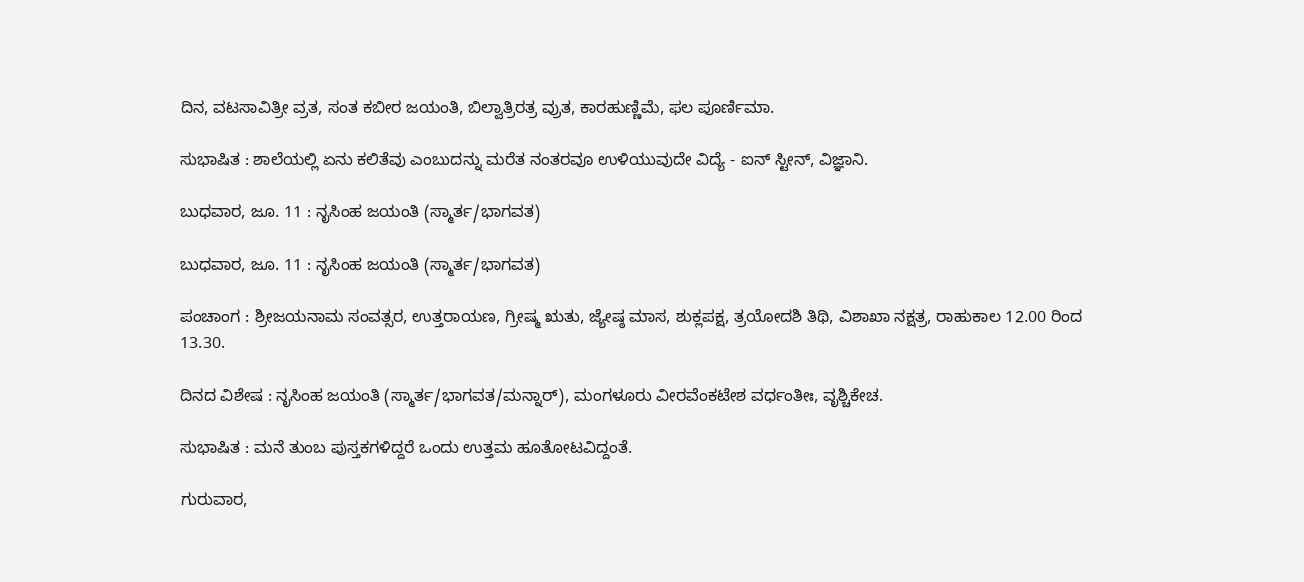ದಿನ, ವಟಸಾವಿತ್ರೀ ವ್ರತ, ಸಂತ ಕಬೀರ ಜಯಂತಿ, ಬಿಲ್ವಾತ್ರಿರತ್ರ ವ್ರುತ, ಕಾರಹುಣ್ಣಿಮೆ, ಫಲ ಪೂರ್ಣಿಮಾ.

ಸುಭಾಷಿತ : ಶಾಲೆಯಲ್ಲಿ ಏನು ಕಲಿತೆವು ಎಂಬುದನ್ನು ಮರೆತ ನಂತರವೂ ಉಳಿಯುವುದೇ ವಿದ್ಯೆ - ಐನ್ ಸ್ಟೀನ್, ವಿಜ್ಞಾನಿ.

ಬುಧವಾರ, ಜೂ. 11 : ನೃಸಿಂಹ ಜಯಂತಿ (ಸ್ಮಾರ್ತ/ಭಾಗವತ)

ಬುಧವಾರ, ಜೂ. 11 : ನೃಸಿಂಹ ಜಯಂತಿ (ಸ್ಮಾರ್ತ/ಭಾಗವತ)

ಪಂಚಾಂಗ : ಶ್ರೀಜಯನಾಮ ಸಂವತ್ಸರ, ಉತ್ತರಾಯಣ, ಗ್ರೀಷ್ಮ ಋತು, ಜ್ಯೇಷ್ಠ ಮಾಸ, ಶುಕ್ಲಪಕ್ಷ, ತ್ರಯೋದಶಿ ತಿಥಿ, ವಿಶಾಖಾ ನಕ್ಷತ್ರ, ರಾಹುಕಾಲ 12.00 ರಿಂದ 13.30.

ದಿನದ ವಿಶೇಷ : ನೃಸಿಂಹ ಜಯಂತಿ (ಸ್ಮಾರ್ತ/ಭಾಗವತ/ಮನ್ನಾರ್), ಮಂಗಳೂರು ವೀರವೆಂಕಟೇಶ ವರ್ಧಂತೀಃ, ವೃಶ್ಚಿಕೇಚ.

ಸುಭಾಷಿತ : ಮನೆ ತುಂಬ ಪುಸ್ತಕಗಳಿದ್ದರೆ ಒಂದು ಉತ್ತಮ ಹೂತೋಟವಿದ್ದಂತೆ.

ಗುರುವಾರ,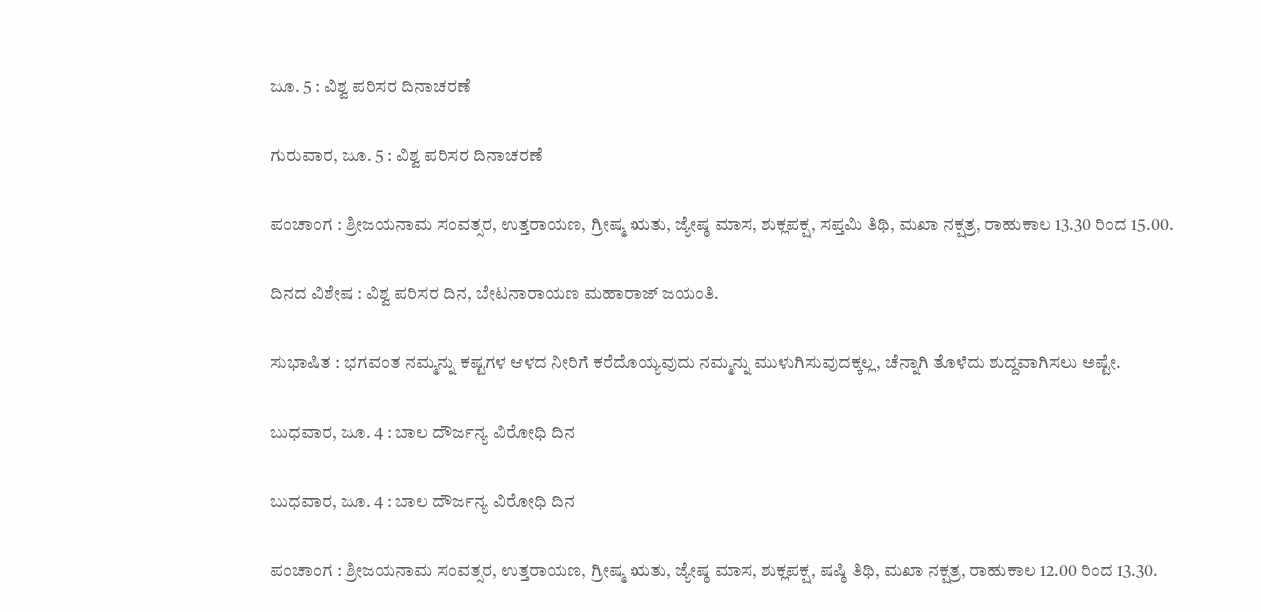ಜೂ. 5 : ವಿಶ್ವ ಪರಿಸರ ದಿನಾಚರಣೆ

ಗುರುವಾರ, ಜೂ. 5 : ವಿಶ್ವ ಪರಿಸರ ದಿನಾಚರಣೆ

ಪಂಚಾಂಗ : ಶ್ರೀಜಯನಾಮ ಸಂವತ್ಸರ, ಉತ್ತರಾಯಣ, ಗ್ರೀಷ್ಮ ಋತು, ಜ್ಯೇಷ್ಠ ಮಾಸ, ಶುಕ್ಲಪಕ್ಷ, ಸಪ್ತಮಿ ತಿಥಿ, ಮಖಾ ನಕ್ಷತ್ರ, ರಾಹುಕಾಲ 13.30 ರಿಂದ 15.00.

ದಿನದ ವಿಶೇಷ : ವಿಶ್ವ ಪರಿಸರ ದಿನ, ಬೇಟನಾರಾಯಣ ಮಹಾರಾಜ್ ಜಯಂತಿ.

ಸುಭಾಷಿತ : ಭಗವಂತ ನಮ್ಮನ್ನು ಕಷ್ಟಗಳ ಆಳದ ನೀರಿಗೆ ಕರೆದೊಯ್ಯವುದು ನಮ್ಮನ್ನು ಮುಳುಗಿಸುವುದಕ್ಕಲ್ಲ, ಚೆನ್ನಾಗಿ ತೊಳೆದು ಶುದ್ದವಾಗಿಸಲು ಅಷ್ಟೇ.

ಬುಧವಾರ, ಜೂ. 4 : ಬಾಲ ದೌರ್ಜನ್ಯ ವಿರೋಧಿ ದಿನ

ಬುಧವಾರ, ಜೂ. 4 : ಬಾಲ ದೌರ್ಜನ್ಯ ವಿರೋಧಿ ದಿನ

ಪಂಚಾಂಗ : ಶ್ರೀಜಯನಾಮ ಸಂವತ್ಸರ, ಉತ್ತರಾಯಣ, ಗ್ರೀಷ್ಮ ಋತು, ಜ್ಯೇಷ್ಠ ಮಾಸ, ಶುಕ್ಲಪಕ್ಷ, ಷಷ್ಠಿ ತಿಥಿ, ಮಖಾ ನಕ್ಷತ್ರ, ರಾಹುಕಾಲ 12.00 ರಿಂದ 13.30.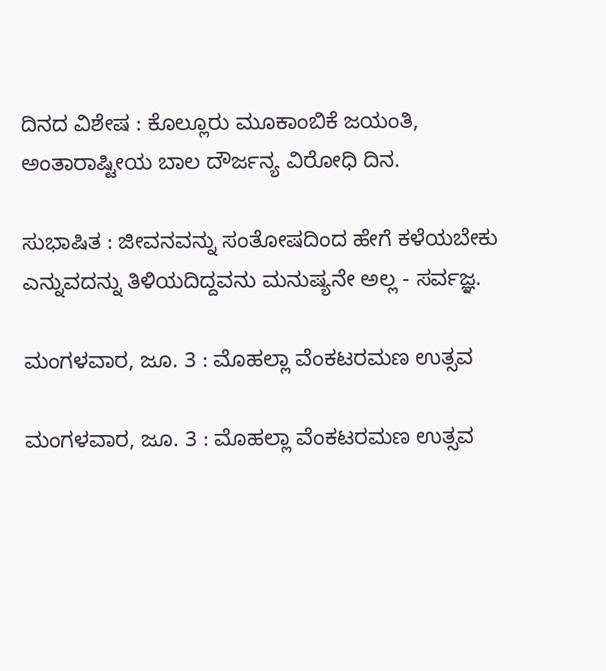ದಿನದ ವಿಶೇಷ : ಕೊಲ್ಲೂರು ಮೂಕಾಂಬಿಕೆ ಜಯಂತಿ, ಅಂತಾರಾಷ್ಟೀಯ ಬಾಲ ದೌರ್ಜನ್ಯ ವಿರೋಧಿ ದಿನ.

ಸುಭಾಷಿತ : ಜೀವನವನ್ನು ಸಂತೋಷದಿಂದ ಹೇಗೆ ಕಳೆಯಬೇಕು ಎನ್ನುವದನ್ನು ತಿಳಿಯದಿದ್ದವನು ಮನುಷ್ಯನೇ ಅಲ್ಲ - ಸರ್ವಜ್ಞ.

ಮಂಗಳವಾರ, ಜೂ. 3 : ಮೊಹಲ್ಲಾ ವೆಂಕಟರಮಣ ಉತ್ಸವ

ಮಂಗಳವಾರ, ಜೂ. 3 : ಮೊಹಲ್ಲಾ ವೆಂಕಟರಮಣ ಉತ್ಸವ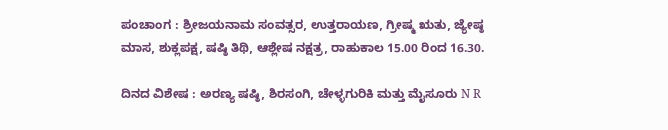ಪಂಚಾಂಗ : ಶ್ರೀಜಯನಾಮ ಸಂವತ್ಸರ, ಉತ್ತರಾಯಣ, ಗ್ರೀಷ್ಮ ಋತು, ಜ್ಯೇಷ್ಠ ಮಾಸ, ಶುಕ್ಲಪಕ್ಷ, ಷಷ್ಠಿ ತಿಥಿ, ಆಶ್ಲೇಷ ನಕ್ಷತ್ರ, ರಾಹುಕಾಲ 15.00 ರಿಂದ 16.30.

ದಿನದ ವಿಶೇಷ : ಅರಣ್ಯ ಷಷ್ಠಿ, ಶಿರಸಂಗಿ, ಚೇಳ್ಳಗುರಿಕಿ ಮತ್ತು ಮೈಸೂರು N R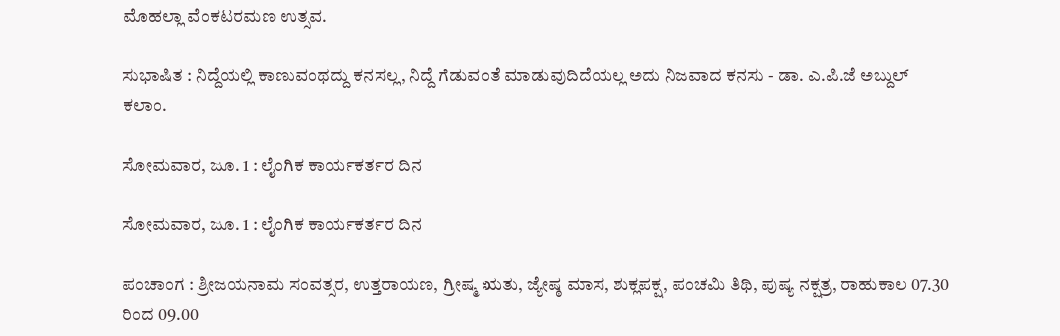ಮೊಹಲ್ಲಾ ವೆಂಕಟರಮಣ ಉತ್ಸವ.

ಸುಭಾಷಿತ : ನಿದ್ದೆಯಲ್ಲಿ ಕಾಣುವಂಥದ್ದು ಕನಸಲ್ಲ, ನಿದ್ದೆ ಗೆಡುವಂತೆ ಮಾಡುವುದಿದೆಯಲ್ಲ ಅದು ನಿಜವಾದ ಕನಸು - ಡಾ. ಎ.ಪಿ.ಜೆ ಅಬ್ದುಲ್ ಕಲಾಂ.

ಸೋಮವಾರ, ಜೂ. 1 : ಲೈಂಗಿಕ ಕಾರ್ಯಕರ್ತರ ದಿನ

ಸೋಮವಾರ, ಜೂ. 1 : ಲೈಂಗಿಕ ಕಾರ್ಯಕರ್ತರ ದಿನ

ಪಂಚಾಂಗ : ಶ್ರೀಜಯನಾಮ ಸಂವತ್ಸರ, ಉತ್ತರಾಯಣ, ಗ್ರೀಷ್ಮ ಋತು, ಜ್ಯೇಷ್ಠ ಮಾಸ, ಶುಕ್ಲಪಕ್ಷ, ಪಂಚಮಿ ತಿಥಿ, ಪುಷ್ಯ ನಕ್ಷತ್ರ, ರಾಹುಕಾಲ 07.30 ರಿಂದ 09.00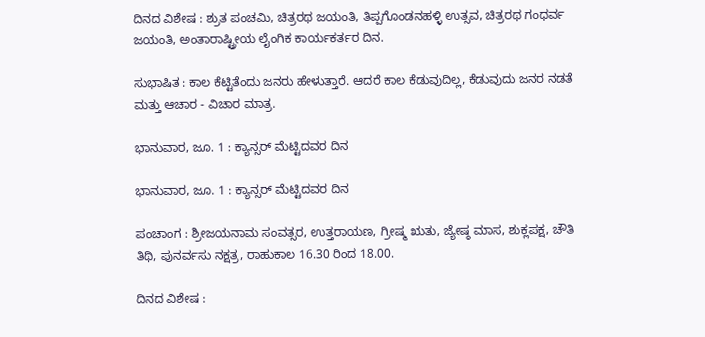ದಿನದ ವಿಶೇಷ : ಶ್ರುತ ಪಂಚಮಿ, ಚಿತ್ರರಥ ಜಯಂತಿ, ತಿಪ್ಪಗೊಂಡನಹಳ್ಳಿ ಉತ್ಸವ, ಚಿತ್ರರಥ ಗಂಧರ್ವ ಜಯಂತಿ, ಅಂತಾರಾಷ್ಟ್ರೀಯ ಲೈಂಗಿಕ ಕಾರ್ಯಕರ್ತರ ದಿನ.

ಸುಭಾಷಿತ : ಕಾಲ ಕೆಟ್ಟಿತೆಂದು ಜನರು ಹೇಳುತ್ತಾರೆ. ಆದರೆ ಕಾಲ ಕೆಡುವುದಿಲ್ಲ, ಕೆಡುವುದು ಜನರ ನಡತೆ ಮತ್ತು ಆಚಾರ - ವಿಚಾರ ಮಾತ್ರ.

ಭಾನುವಾರ, ಜೂ. 1 : ಕ್ಯಾನ್ಸರ್ ಮೆಟ್ಟಿದವರ ದಿನ

ಭಾನುವಾರ, ಜೂ. 1 : ಕ್ಯಾನ್ಸರ್ ಮೆಟ್ಟಿದವರ ದಿನ

ಪಂಚಾಂಗ : ಶ್ರೀಜಯನಾಮ ಸಂವತ್ಸರ, ಉತ್ತರಾಯಣ, ಗ್ರೀಷ್ಮ ಋತು, ಜ್ಯೇಷ್ಠ ಮಾಸ, ಶುಕ್ಲಪಕ್ಷ, ಚೌತಿ ತಿಥಿ, ಪುನರ್ವಸು ನಕ್ಷತ್ರ, ರಾಹುಕಾಲ 16.30 ರಿಂದ 18.00.

ದಿನದ ವಿಶೇಷ :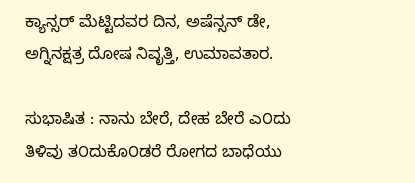ಕ್ಯಾನ್ಸರ್ ಮೆಟ್ಟಿದವರ ದಿನ, ಅಷೆನ್ಸನ್ ಡೇ, ಅಗ್ನಿನಕ್ಷತ್ರ ದೋಷ ನಿವೃತ್ತಿ, ಉಮಾವತಾರ.

ಸುಭಾಷಿತ : ನಾನು ಬೇರೆ, ದೇಹ ಬೇರೆ ಎ೦ದು ತಿಳಿವು ತ೦ದುಕೊ೦ಡರೆ ರೋಗದ ಬಾಧೆಯು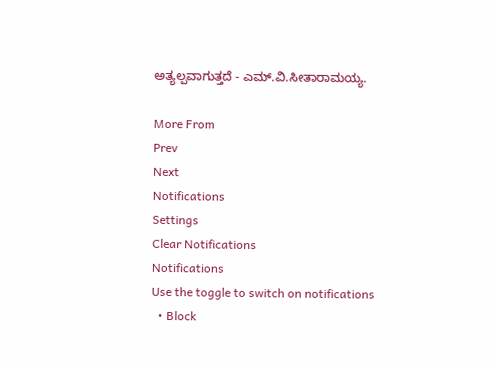ಅತ್ಯಲ್ಪವಾಗುತ್ತದೆ - ಎಮ್.ವಿ.ಸೀತಾರಾಮಯ್ಯ.

More From
Prev
Next
Notifications
Settings
Clear Notifications
Notifications
Use the toggle to switch on notifications
  • Block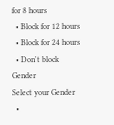for 8 hours
  • Block for 12 hours
  • Block for 24 hours
  • Don't block
Gender
Select your Gender
  •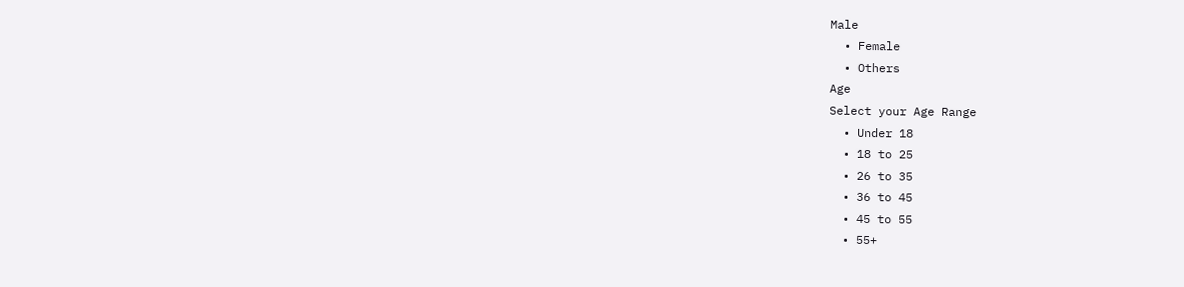Male
  • Female
  • Others
Age
Select your Age Range
  • Under 18
  • 18 to 25
  • 26 to 35
  • 36 to 45
  • 45 to 55
  • 55+